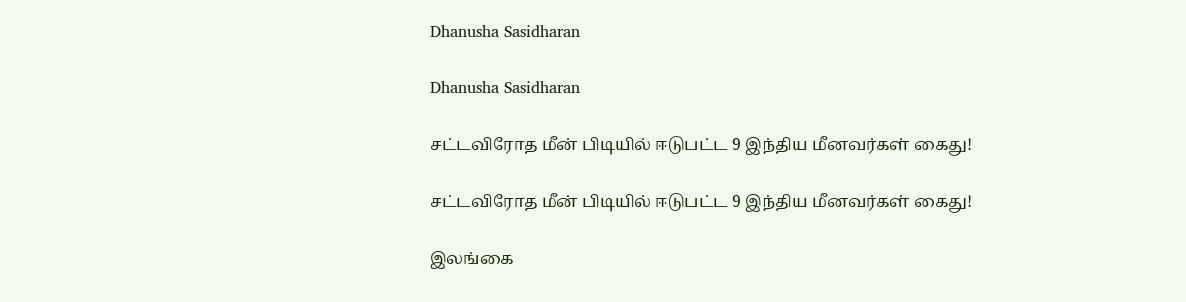Dhanusha Sasidharan

Dhanusha Sasidharan

சட்டவிரோத மீன் பிடியில் ஈடுபட்ட 9 இந்திய மீனவர்கள் கைது!

சட்டவிரோத மீன் பிடியில் ஈடுபட்ட 9 இந்திய மீனவர்கள் கைது!

இலங்கை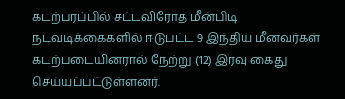கடற்பரப்பில் சட்டவிரோத மீன்பிடி நடவடிக்கைகளில் ஈடுபட்ட 9 இந்திய மீனவர்கள் கடற்படையினரால் நேற்று (12) இரவு கைது செய்யப்பட்டுள்ளனர்.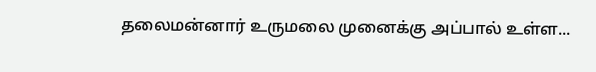தலைமன்னார் உருமலை முனைக்கு அப்பால் உள்ள...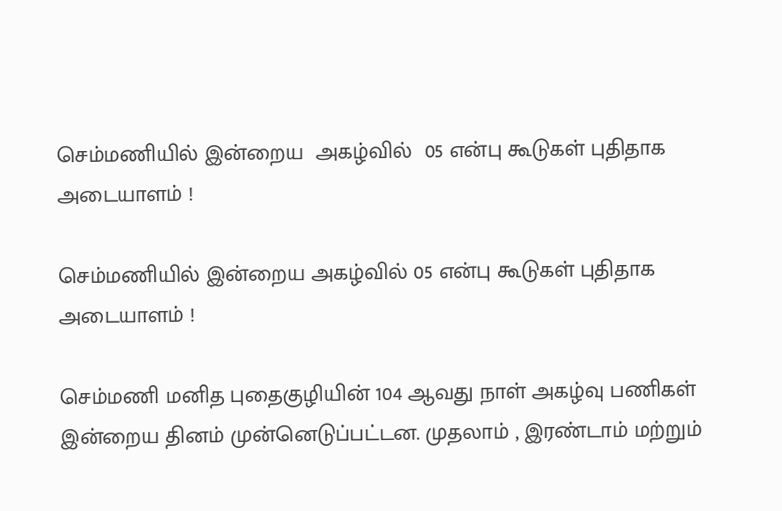செம்மணியில் இன்றைய  அகழ்வில்  05 என்பு கூடுகள் புதிதாக அடையாளம் !

செம்மணியில் இன்றைய அகழ்வில் 05 என்பு கூடுகள் புதிதாக அடையாளம் !

செம்மணி மனித புதைகுழியின் 104 ஆவது நாள் அகழ்வு பணிகள் இன்றைய தினம் முன்னெடுப்பட்டன. முதலாம் , இரண்டாம் மற்றும்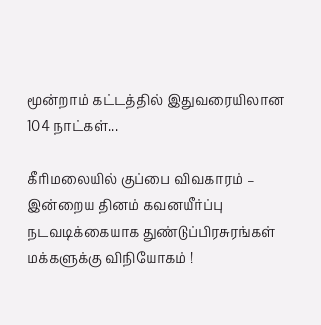மூன்றாம் கட்டத்தில் இதுவரையிலான 104 நாட்கள்...

கீரிமலையில் குப்பை விவகாரம் –  இன்றைய தினம் கவனயீர்ப்பு நடவடிக்கையாக துண்டுப்பிரசுரங்கள் மக்களுக்கு விநியோகம் !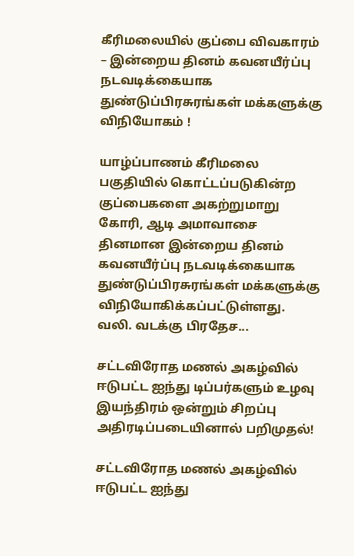கீரிமலையில் குப்பை விவகாரம் – இன்றைய தினம் கவனயீர்ப்பு நடவடிக்கையாக துண்டுப்பிரசுரங்கள் மக்களுக்கு விநியோகம் !

யாழ்ப்பாணம் கீரிமலை பகுதியில் கொட்டப்படுகின்ற குப்பைகளை அகற்றுமாறு கோரி, ஆடி அமாவாசை தினமான இன்றைய தினம் கவனயீர்ப்பு நடவடிக்கையாக துண்டுப்பிரசுரங்கள் மக்களுக்கு விநியோகிக்கப்பட்டுள்ளது. வலி. வடக்கு பிரதேச...

சட்டவிரோத மணல் அகழ்வில் ஈடுபட்ட ஐந்து டிப்பர்களும் உழவு இயந்திரம் ஒன்றும் சிறப்பு அதிரடிப்படையினால் பறிமுதல்!

சட்டவிரோத மணல் அகழ்வில் ஈடுபட்ட ஐந்து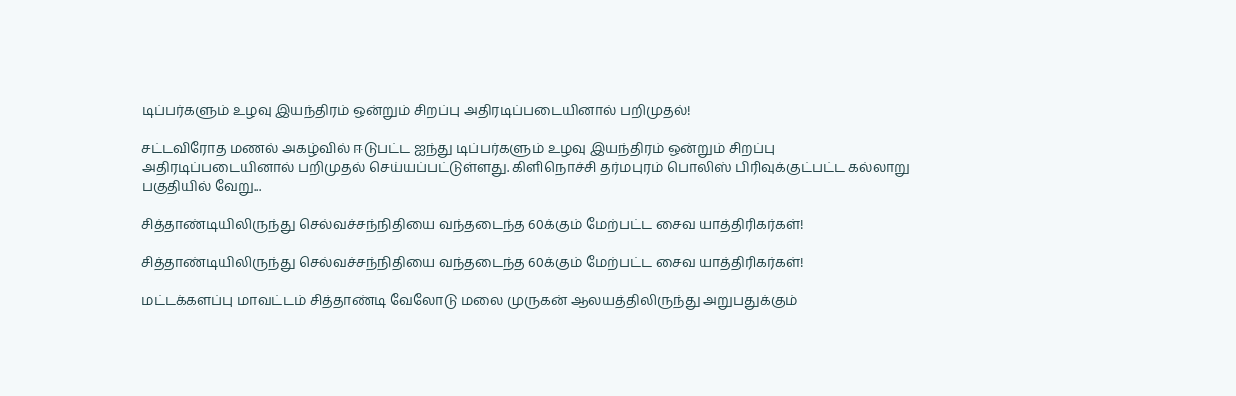டிப்பர்களும் உழவு இயந்திரம் ஒன்றும் சிறப்பு அதிரடிப்படையினால் பறிமுதல்!

சட்டவிரோத மணல் அகழ்வில் ஈடுபட்ட ஐந்து டிப்பர்களும் உழவு இயந்திரம் ஒன்றும் சிறப்பு அதிரடிப்படையினால் பறிமுதல் செய்யப்பட்டுள்ளது. கிளிநொச்சி தர்மபுரம் பொலிஸ் பிரிவுக்குட்பட்ட கல்லாறு பகுதியில் வேறு...

சித்தாண்டியிலிருந்து செல்வச்சந்நிதியை வந்தடைந்த 60க்கும் மேற்பட்ட சைவ யாத்திரிகர்கள்!

சித்தாண்டியிலிருந்து செல்வச்சந்நிதியை வந்தடைந்த 60க்கும் மேற்பட்ட சைவ யாத்திரிகர்கள்!

மட்டக்களப்பு மாவட்டம் சித்தாண்டி வேலோடு மலை முருகன் ஆலயத்திலிருந்து அறுபதுக்கும்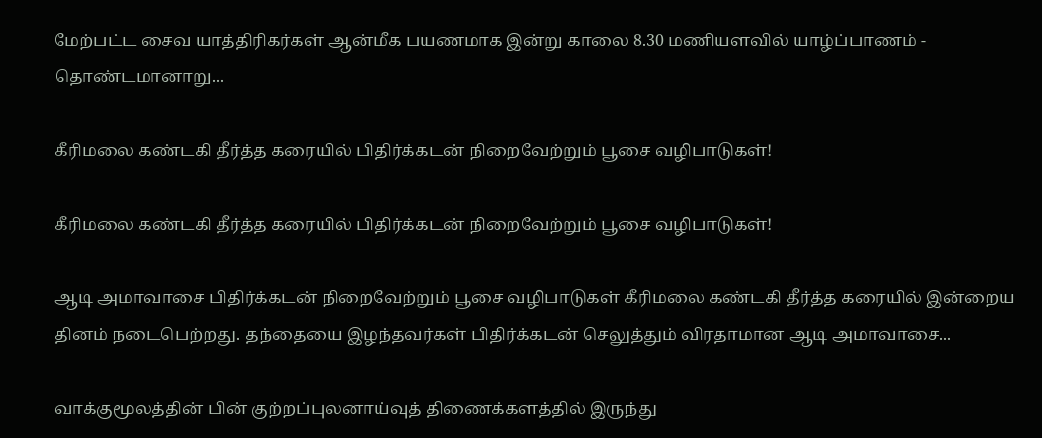மேற்பட்ட சைவ யாத்திரிகர்கள் ஆன்மீக பயணமாக இன்று காலை 8.30 மணியளவில் யாழ்ப்பாணம் - தொண்டமானாறு...

கீரிமலை கண்டகி தீர்த்த கரையில் பிதிர்க்கடன் நிறைவேற்றும் பூசை வழிபாடுகள்!

கீரிமலை கண்டகி தீர்த்த கரையில் பிதிர்க்கடன் நிறைவேற்றும் பூசை வழிபாடுகள்!

ஆடி அமாவாசை பிதிர்க்கடன் நிறைவேற்றும் பூசை வழிபாடுகள் கீரிமலை கண்டகி தீர்த்த கரையில் இன்றைய தினம் நடைபெற்றது. தந்தையை இழந்தவர்கள் பிதிர்க்கடன் செலுத்தும் விரதாமான ஆடி அமாவாசை...

வாக்குமூலத்தின் பின் குற்றப்புலனாய்வுத் திணைக்களத்தில் இருந்து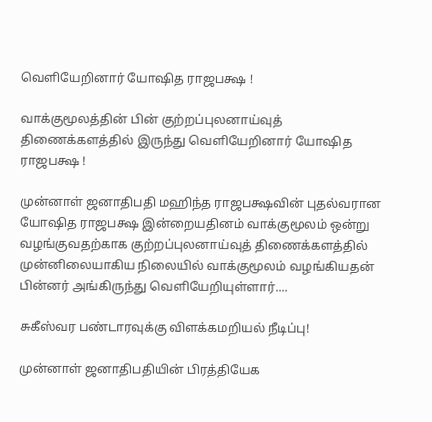வெளியேறினார் யோஷித ராஜபக்ஷ !

வாக்குமூலத்தின் பின் குற்றப்புலனாய்வுத் திணைக்களத்தில் இருந்து வெளியேறினார் யோஷித ராஜபக்ஷ !

முன்னாள் ஜனாதிபதி மஹிந்த ராஜபக்ஷவின் புதல்வரான யோஷித ராஜபக்ஷ இன்றையதினம் வாக்குமூலம் ஒன்று வழங்குவதற்காக குற்றப்புலனாய்வுத் திணைக்களத்தில் முன்னிலையாகிய நிலையில் வாக்குமூலம் வழங்கியதன் பின்னர் அங்கிருந்து வெளியேறியுள்ளார்....

சுகீஸ்வர பண்டாரவுக்கு விளக்கமறியல் நீடிப்பு!

முன்னாள் ஜனாதிபதியின் பிரத்தியேக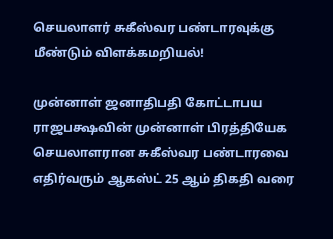செயலாளர் சுகீஸ்வர பண்டாரவுக்கு மீண்டும் விளக்கமறியல்!

முன்னாள் ஜனாதிபதி கோட்டாபய ராஜபக்ஷவின் முன்னாள் பிரத்தியேக செயலாளரான சுகீஸ்வர பண்டாரவை எதிர்வரும் ஆகஸ்ட் 25 ஆம் திகதி வரை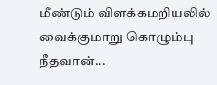மீண்டும் விளக்கமறியலில் வைக்குமாறு கொழும்பு நீதவான்...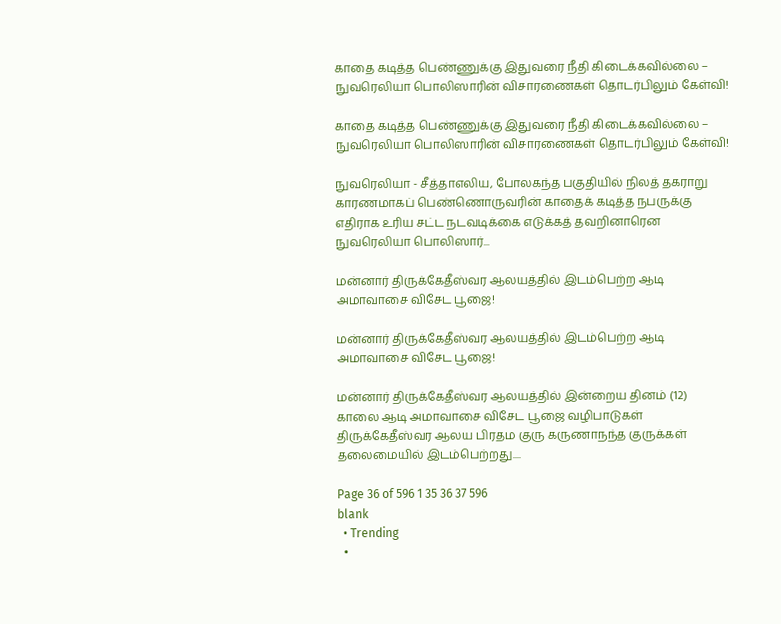காதை கடித்த பெண்ணுக்கு இதுவரை நீதி கிடைக்கவில்லை – நுவரெலியா பொலிஸாரின் விசாரணைகள் தொடர்பிலும் கேள்வி!

காதை கடித்த பெண்ணுக்கு இதுவரை நீதி கிடைக்கவில்லை – நுவரெலியா பொலிஸாரின் விசாரணைகள் தொடர்பிலும் கேள்வி!

நுவரெலியா - சீத்தாஎலிய, போலகந்த பகுதியில் நிலத் தகராறு காரணமாகப் பெண்ணொருவரின் காதைக் கடித்த நபருக்கு எதிராக உரிய சட்ட நடவடிக்கை எடுக்கத் தவறினாரென நுவரெலியா பொலிஸார்...

மன்னார் திருக்கேதீஸ்வர ஆலயத்தில் இடம்பெற்ற ஆடி அமாவாசை விசேட பூஜை!

மன்னார் திருக்கேதீஸ்வர ஆலயத்தில் இடம்பெற்ற ஆடி அமாவாசை விசேட பூஜை!

மன்னார் திருக்கேதீஸ்வர ஆலயத்தில் இன்றைய தினம் (12) காலை ஆடி அமாவாசை விசேட பூஜை வழிபாடுகள் திருக்கேதீஸ்வர ஆலய பிரதம குரு கருணாநந்த குருக்கள் தலைமையில் இடம்பெற்றது....

Page 36 of 596 1 35 36 37 596
blank
  • Trending
  •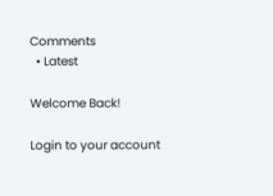Comments
  • Latest

Welcome Back!

Login to your account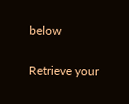below

Retrieve your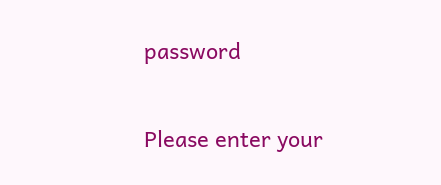password

Please enter your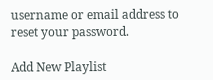username or email address to reset your password.

Add New Playlist